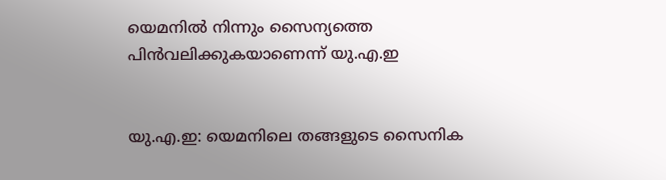യെമനില്‍ നിന്നും സൈന്യത്തെ പിന്‍വലിക്കുകയാണെന്ന് യു.എ.ഇ


യു.എ.ഇ: യെമനിലെ തങ്ങളുടെ സൈനിക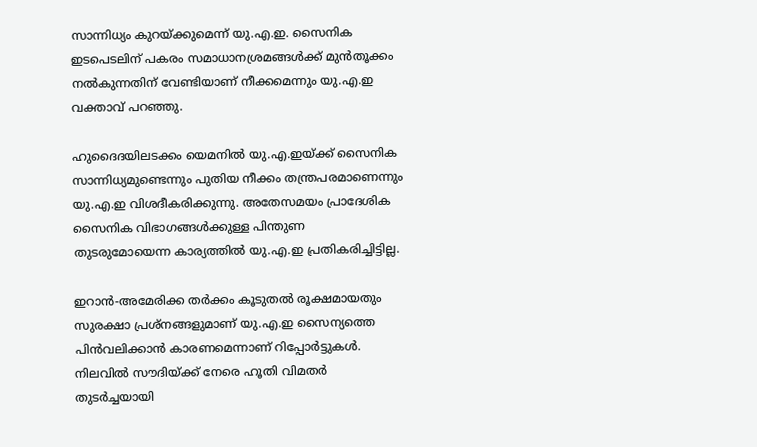സാന്നിധ്യം കുറയ്ക്കുമെന്ന് യു.എ.ഇ. സൈനിക ഇടപെടലിന് പകരം സമാധാനശ്രമങ്ങള്‍ക്ക് മുന്‍തൂക്കം നല്‍കുന്നതിന് വേണ്ടിയാണ് നീക്കമെന്നും യു.എ.ഇ വക്താവ് പറഞ്ഞു.

ഹുദൈദയിലടക്കം യെമനില്‍ യു.എ.ഇയ്ക്ക് സൈനിക സാന്നിധ്യമുണ്ടെന്നും പുതിയ നീക്കം തന്ത്രപരമാണെന്നും യു.എ.ഇ വിശദീകരിക്കുന്നു. അതേസമയം പ്രാദേശിക സൈനിക വിഭാഗങ്ങള്‍ക്കുള്ള പിന്തുണ തുടരുമോയെന്ന കാര്യത്തില്‍ യു.എ.ഇ പ്രതികരിച്ചിട്ടില്ല.

ഇറാന്‍-അമേരിക്ക തര്‍ക്കം കൂടുതല്‍ രൂക്ഷമായതും സുരക്ഷാ പ്രശ്‌നങ്ങളുമാണ് യു.എ.ഇ സൈന്യത്തെ പിന്‍വലിക്കാന്‍ കാരണമെന്നാണ് റിപ്പോര്‍ട്ടുകള്‍. നിലവില്‍ സൗദിയ്ക്ക് നേരെ ഹൂതി വിമതര്‍ തുടര്‍ച്ചയായി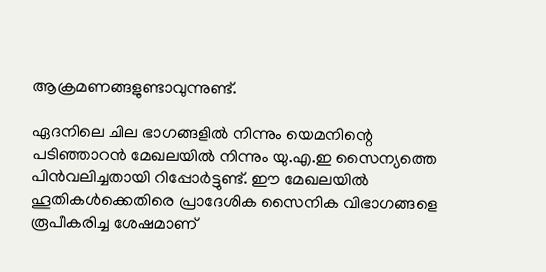ആക്രമണങ്ങളുണ്ടാവുന്നുണ്ട്.

ഏദനിലെ ചില ഭാഗങ്ങളില്‍ നിന്നും യെമനിന്റെ പടിഞ്ഞാറന്‍ മേഖലയില്‍ നിന്നും യു.എ.ഇ സൈന്യത്തെ പിന്‍വലിച്ചതായി റിപ്പോര്‍ട്ടുണ്ട്. ഈ മേഖലയില്‍ ഹൂതികള്‍ക്കെതിരെ പ്രാദേശിക സൈനിക വിഭാഗങ്ങളെ രൂപീകരിച്ച ശേഷമാണ്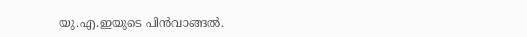യു.എ.ഇയുടെ പിന്‍വാങ്ങല്‍.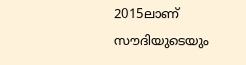2015ലാണ് സൗദിയുടെയും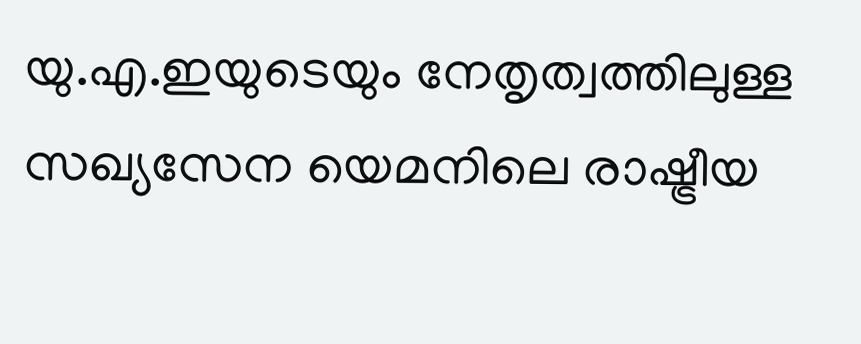യു.എ.ഇയുടെയും നേതൃത്വത്തിലുള്ള സഖ്യസേന യെമനിലെ രാഷ്ട്രീയ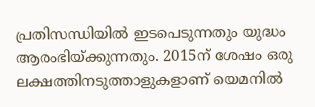പ്രതിസന്ധിയില്‍ ഇടപെടുന്നതും യുദ്ധം ആരംഭിയ്ക്കുന്നതും. 2015ന് ശേഷം ഒരു ലക്ഷത്തിനടുത്താളുകളാണ് യെമനില്‍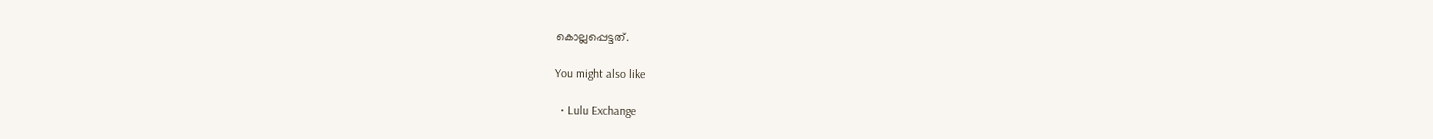കൊല്ലപ്പെട്ടത്.

You might also like

  • Lulu Exchange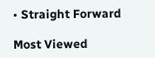• Straight Forward

Most Viewed